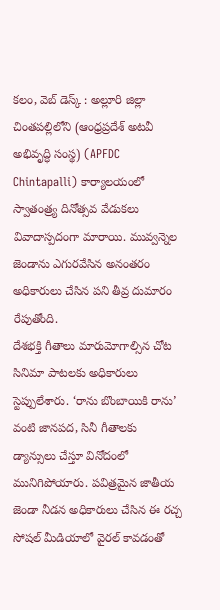కలం, వెబ్ డెస్క్ : అల్లూరి జిల్లా చింతపల్లిలోని (ఆంధ్రప్రదేశ్ అటవీ అభివృద్ధి సంస్థ) (APFDC Chintapalli) కార్యాలయంలో స్వాతంత్ర్య దినోత్సవ వేడుకలు వివాదాస్పదంగా మారాయి. మువ్వన్నెల జెండాను ఎగురవేసిన అనంతరం అధికారులు చేసిన పని తీవ్ర దుమారం రేపుతోంది.
దేశభక్తి గీతాలు మారుమోగాల్సిన చోట సినిమా పాటలకు అధికారులు స్టెప్పులేశారు. ‘రాను బొంబాయికి రాను’ వంటి జానపద, సినీ గీతాలకు డ్యాన్సులు చేస్తూ వినోదంలో మునిగిపోయారు. పవిత్రమైన జాతీయ జెండా నీడన అధికారులు చేసిన ఈ రచ్చ సోషల్ మీడియాలో వైరల్ కావడంతో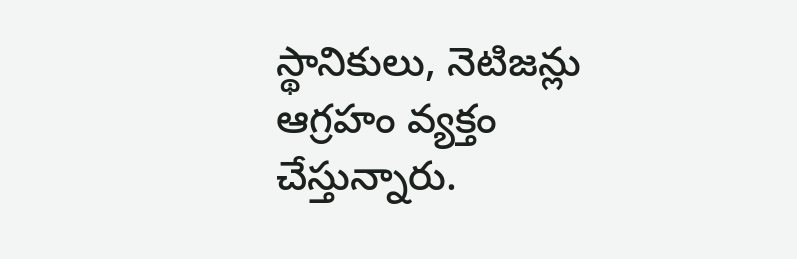స్థానికులు, నెటిజన్లు ఆగ్రహం వ్యక్తం చేస్తున్నారు.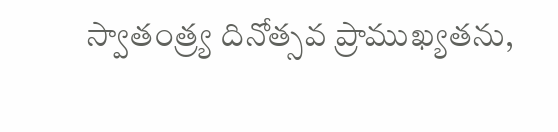స్వాతంత్ర్య దినోత్సవ ప్రాముఖ్యతను,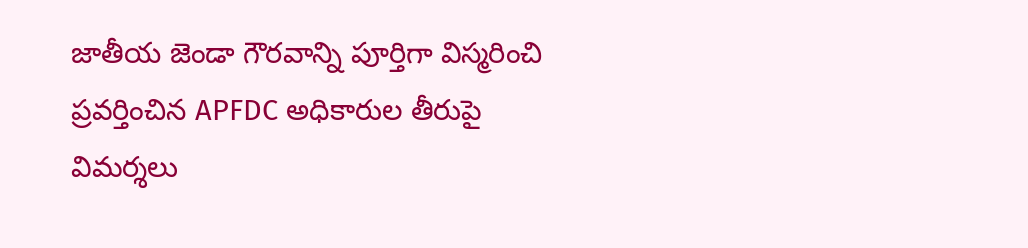జాతీయ జెండా గౌరవాన్ని పూర్తిగా విస్మరించి ప్రవర్తించిన APFDC అధికారుల తీరుపై విమర్శలు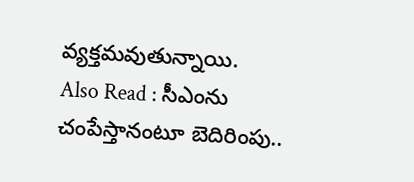వ్యక్తమవుతున్నాయి.
Also Read : సీఎంను చంపేస్తానంటూ బెదిరింపు..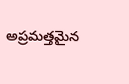అప్రమత్తమైన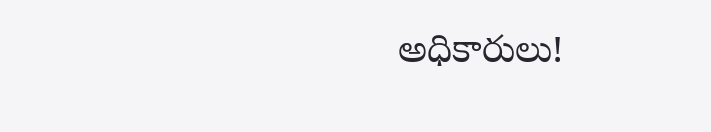అధికారులు!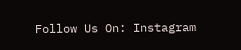Follow Us On: Instagram